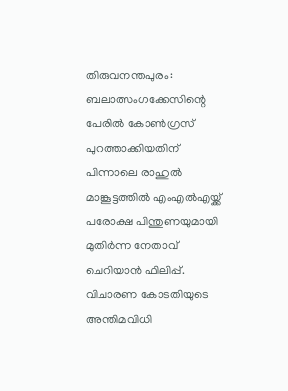തിരുവനന്തപുരം: ബലാത്സംഗക്കേസിന്റെ പേരില്‍ കോണ്‍ഗ്രസ് പുറത്താക്കിയതിന് പിന്നാലെ രാഹുല്‍ മാങ്കൂട്ടത്തില്‍ എംഎല്‍എയ്ക്ക് പരോക്ഷ പിന്തുണയുമായി മുതിര്‍ന്ന നേതാവ് ചെറിയാന്‍ ഫിലിപ്പ്. വിചാരണ കോടതിയുടെ അന്തിമവിധി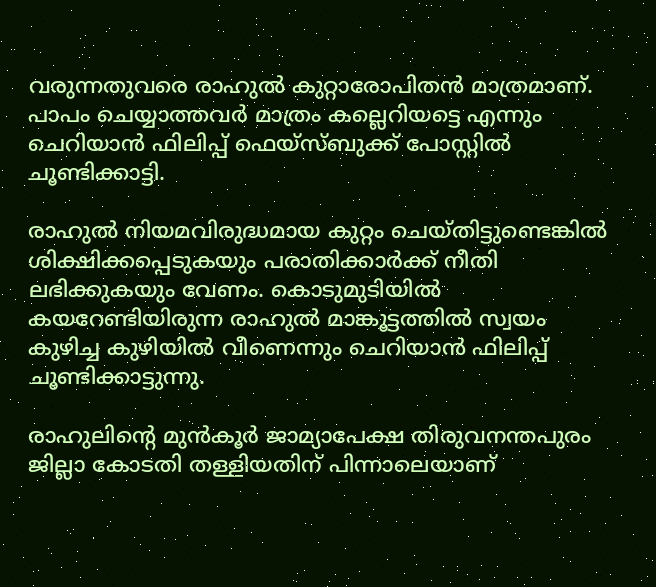വരുന്നതുവരെ രാഹുല്‍ കുറ്റാരോപിതന്‍ മാത്രമാണ്. പാപം ചെയ്യാത്തവര്‍ മാത്രം കല്ലെറിയട്ടെ എന്നും ചെറിയാന്‍ ഫിലിപ്പ് ഫെയ്‌സ്ബുക്ക് പോസ്റ്റില്‍ ചൂണ്ടിക്കാട്ടി.

രാഹുല്‍ നിയമവിരുദ്ധമായ കുറ്റം ചെയ്തിട്ടുണ്ടെങ്കില്‍ ശിക്ഷിക്കപ്പെടുകയും പരാതിക്കാര്‍ക്ക് നീതി ലഭിക്കുകയും വേണം. കൊടുമുടിയില്‍ കയറേണ്ടിയിരുന്ന രാഹുല്‍ മാങ്കൂട്ടത്തില്‍ സ്വയം കുഴിച്ച കുഴിയില്‍ വീണെന്നും ചെറിയാന്‍ ഫിലിപ്പ് ചൂണ്ടിക്കാട്ടുന്നു.

രാഹുലിന്റെ മുന്‍കൂര്‍ ജാമ്യാപേക്ഷ തിരുവനന്തപുരം ജില്ലാ കോടതി തള്ളിയതിന് പിന്നാലെയാണ്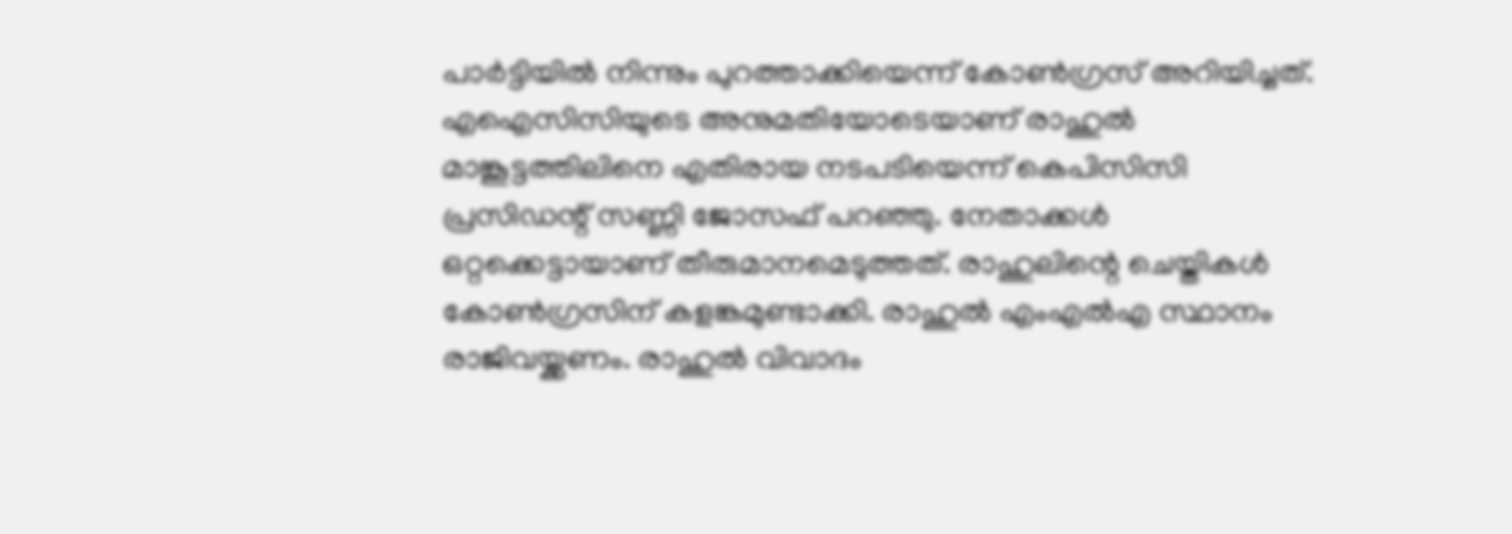പാര്‍ട്ടിയില്‍ നിന്നും പുറത്താക്കിയെന്ന് കോണ്‍ഗ്രസ് അറിയിച്ചത്. എഐസിസിയുടെ അനുമതിയോടെയാണ് രാഹുല്‍ മാങ്കൂട്ടത്തിലിനെ എതിരായ നടപടിയെന്ന് കെപിസിസി പ്രസിഡന്റ് സണ്ണി ജോസഫ് പറഞ്ഞു. നേതാക്കള്‍ ഒറ്റക്കെട്ടായാണ് തീരുമാനമെടുത്തത്. രാഹുലിന്റെ ചെയ്തികള്‍ കോണ്‍ഗ്രസിന് കളങ്കമുണ്ടാക്കി. രാഹുല്‍ എംഎല്‍എ സ്ഥാനം രാജിവയ്ക്കണം. രാഹുല്‍ വിവാദം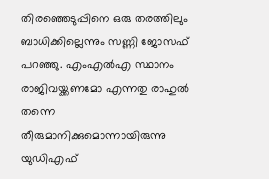തിരഞ്ഞെടുപ്പിനെ ഒരു തരത്തിലും ബാധിക്കില്ലെന്നും സണ്ണി ജോസഫ് പറഞ്ഞു. എംഎല്‍എ സ്ഥാനം രാജിവയ്ക്കണമോ എന്നതു രാഹുല്‍ തന്നെ തീരുമാനിക്കുമൊന്നായിരുന്നു യുഡിഎഫ്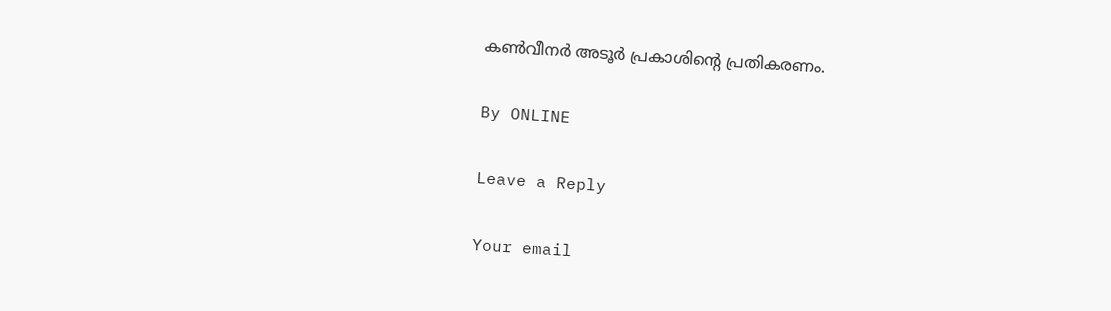കണ്‍വീനര്‍ അടൂര്‍ പ്രകാശിന്റെ പ്രതികരണം.

By ONLINE

Leave a Reply

Your email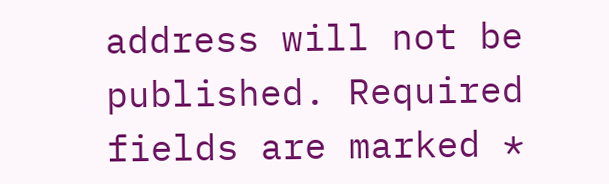address will not be published. Required fields are marked *